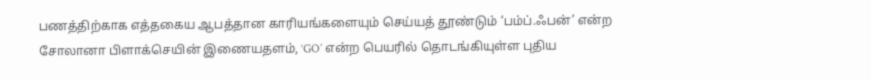பணத்திற்காக எத்தகைய ஆபத்தான காரியங்களையும் செய்யத் தூண்டும் ‘பம்ப்.ஃபன்’ என்ற சோலானா பிளாக்செயின் இணையதளம், ‘GO’ என்ற பெயரில் தொடங்கியுள்ள புதிய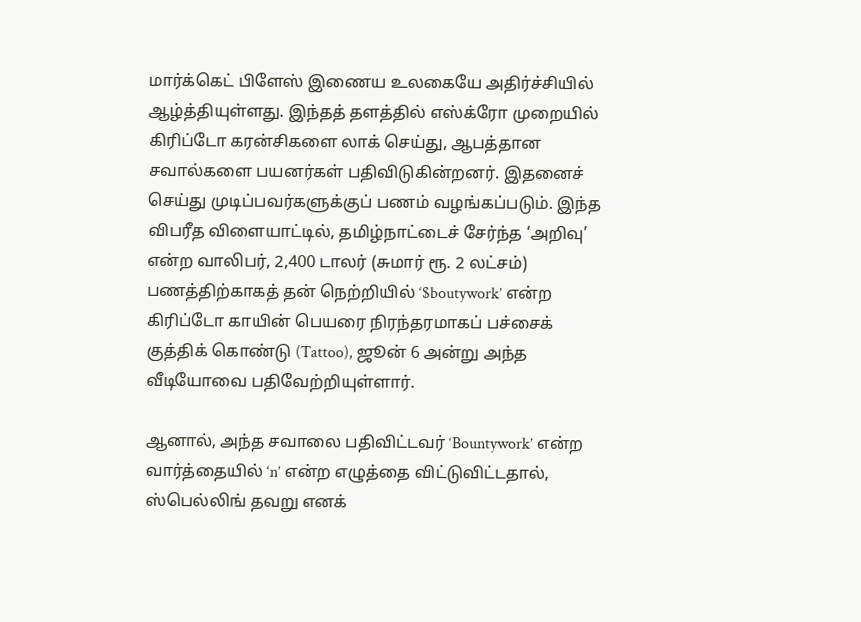மார்க்கெட் பிளேஸ் இணைய உலகையே அதிர்ச்சியில் ஆழ்த்தியுள்ளது. இந்தத் தளத்தில் எஸ்க்ரோ முறையில் கிரிப்டோ கரன்சிகளை லாக் செய்து, ஆபத்தான சவால்களை பயனர்கள் பதிவிடுகின்றனர். இதனைச் செய்து முடிப்பவர்களுக்குப் பணம் வழங்கப்படும். இந்த விபரீத விளையாட்டில், தமிழ்நாட்டைச் சேர்ந்த ‘அறிவு’ என்ற வாலிபர், 2,400 டாலர் (சுமார் ரூ. 2 லட்சம்) பணத்திற்காகத் தன் நெற்றியில் ‘$boutywork’ என்ற கிரிப்டோ காயின் பெயரை நிரந்தரமாகப் பச்சைக் குத்திக் கொண்டு (Tattoo), ஜூன் 6 அன்று அந்த வீடியோவை பதிவேற்றியுள்ளார்.

ஆனால், அந்த சவாலை பதிவிட்டவர் ‘Bountywork’ என்ற வார்த்தையில் ‘n’ என்ற எழுத்தை விட்டுவிட்டதால், ஸ்பெல்லிங் தவறு எனக்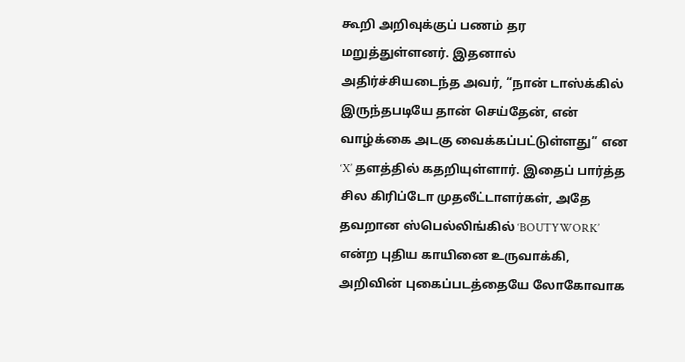கூறி அறிவுக்குப் பணம் தர மறுத்துள்ளனர். இதனால் அதிர்ச்சியடைந்த அவர், “நான் டாஸ்க்கில் இருந்தபடியே தான் செய்தேன், என் வாழ்க்கை அடகு வைக்கப்பட்டுள்ளது” என ‘X’ தளத்தில் கதறியுள்ளார். இதைப் பார்த்த சில கிரிப்டோ முதலீட்டாளர்கள், அதே தவறான ஸ்பெல்லிங்கில் ‘BOUTYWORK’ என்ற புதிய காயினை உருவாக்கி, அறிவின் புகைப்படத்தையே லோகோவாக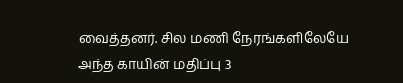வைத்தனர். சில மணி நேரங்களிலேயே அந்த காயின் மதிப்பு 3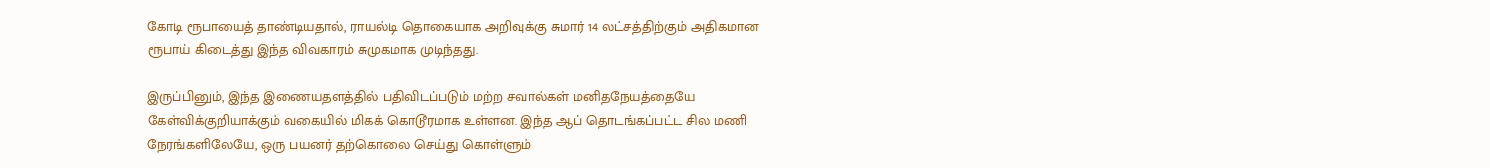கோடி ரூபாயைத் தாண்டியதால், ராயல்டி தொகையாக அறிவுக்கு சுமார் 14 லட்சத்திற்கும் அதிகமான ரூபாய் கிடைத்து இந்த விவகாரம் சுமுகமாக முடிந்தது.

இருப்பினும், இந்த இணையதளத்தில் பதிவிடப்படும் மற்ற சவால்கள் மனிதநேயத்தையே கேள்விக்குறியாக்கும் வகையில் மிகக் கொடூரமாக உள்ளன. இந்த ஆப் தொடங்கப்பட்ட சில மணி நேரங்களிலேயே, ஒரு பயனர் தற்கொலை செய்து கொள்ளும்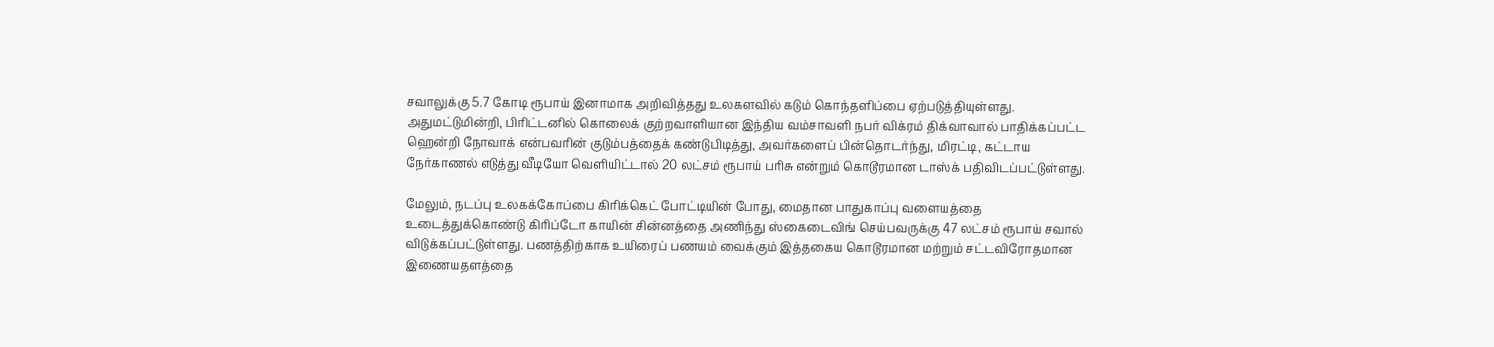சவாலுக்கு 5.7 கோடி ரூபாய் இனாமாக அறிவித்தது உலகளவில் கடும் கொந்தளிப்பை ஏற்படுத்தியுள்ளது. அதுமட்டுமின்றி, பிரிட்டனில் கொலைக் குற்றவாளியான இந்திய வம்சாவளி நபர் விக்ரம் திக்வாவால் பாதிக்கப்பட்ட ஹென்றி நோவாக் என்பவரின் குடும்பத்தைக் கண்டுபிடித்து, அவர்களைப் பின்தொடர்ந்து, மிரட்டி, கட்டாய நேர்காணல் எடுத்து வீடியோ வெளியிட்டால் 20 லட்சம் ரூபாய் பரிசு என்றும் கொடூரமான டாஸ்க் பதிவிடப்பட்டுள்ளது.

மேலும், நடப்பு உலகக்கோப்பை கிரிக்கெட் போட்டியின் போது, மைதான பாதுகாப்பு வளையத்தை உடைத்துக்கொண்டு கிரிப்டோ காயின் சின்னத்தை அணிந்து ஸ்கைடைவிங் செய்பவருக்கு 47 லட்சம் ரூபாய் சவால் விடுக்கப்பட்டுள்ளது. பணத்திற்காக உயிரைப் பணயம் வைக்கும் இத்தகைய கொடூரமான மற்றும் சட்டவிரோதமான இணையதளத்தை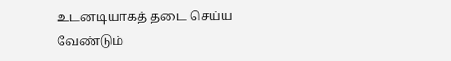உடனடியாகத் தடை செய்ய வேண்டும்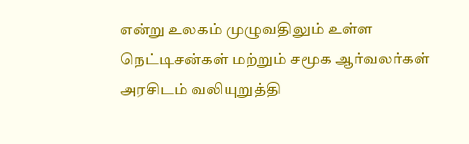என்று உலகம் முழுவதிலும் உள்ள நெட்டிசன்கள் மற்றும் சமூக ஆர்வலர்கள் அரசிடம் வலியுறுத்தி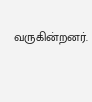வருகின்றனர்.